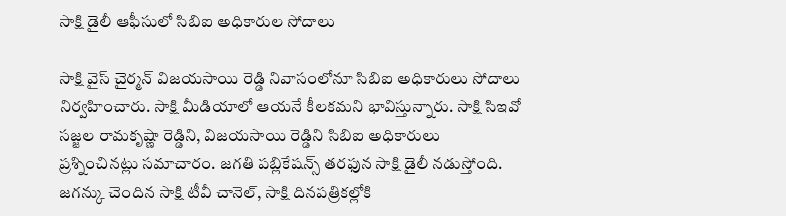సాక్షి డైలీ ఆఫీసులో సిబిఐ అధికారుల సోదాలు

సాక్షి వైస్ చైర్మన్ విజయసాయి రెడ్డి నివాసంలోనూ సిబిఐ అధికారులు సోదాలు నిర్వహించారు. సాక్షి మీడియాలో ఆయనే కీలకమని భావిస్తున్నారు. సాక్షి సిఇవో సజ్జల రామకృష్ణా రెడ్డిని, విజయసాయి రెడ్డిని సిబిఐ అధికారులు ప్రశ్నించినట్లు సమాచారం. జగతి పబ్లికేషన్స్ తరఫున సాక్షి డైలీ నడుస్తోంది. జగన్కు చెందిన సాక్షి టీవీ చానెల్, సాక్షి దినపత్రికల్లోకి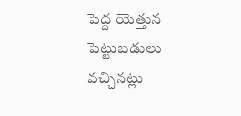పెద్ద యెత్తున పెట్టుబడులు వచ్చినట్లు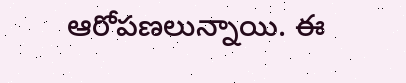ఆరోపణలున్నాయి. ఈ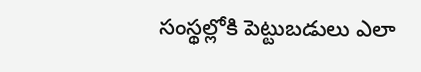సంస్థల్లోకి పెట్టుబడులు ఎలా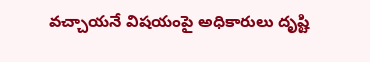వచ్చాయనే విషయంపై అధికారులు దృష్టి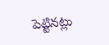పెట్టినట్లు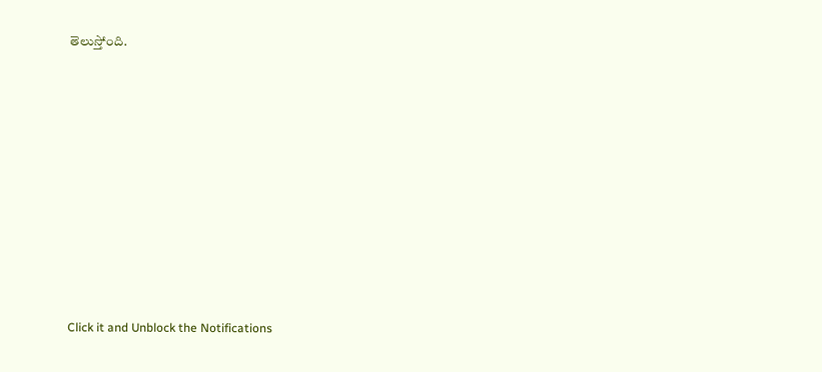తెలుస్తోంది.












Click it and Unblock the Notifications